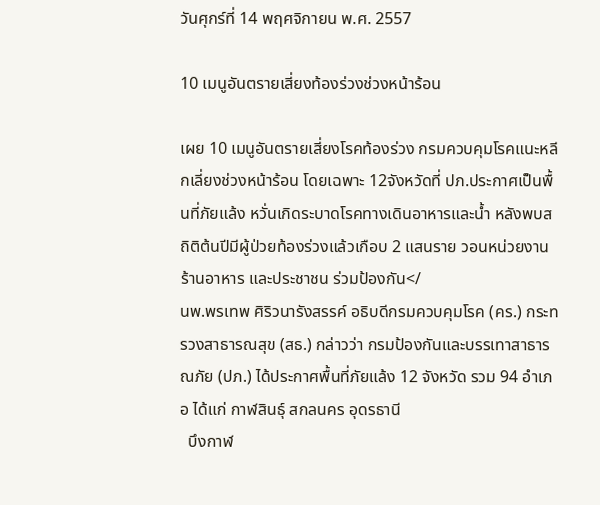วันศุกร์ที่ 14 พฤศจิกายน พ.ศ. 2557

10 เมนูอันตรายเสี่ยงท้องร่วงช่วงหน้าร้อน

เผย 10 เมนูอันตรายเสี่ยงโรคท้องร่วง กรมควบคุมโรคแนะหลีกเลี่ยงช่วงหน้าร้อน โดยเฉพาะ 12จังหวัดที่ ปภ.ประกาศเป็นพื้นที่ภัยแล้ง หวั่นเกิดระบาดโรคทางเดินอาหารและน้ำ หลังพบสถิติต้นปีมีผู้ป่วยท้องร่วงแล้วเกือบ 2 แสนราย วอนหน่วยงาน ร้านอาหาร และประชาชน ร่วมป้องกัน</
นพ.พรเทพ ศิริวนารังสรรค์ อธิบดีกรมควบคุมโรค (คร.) กระทรวงสาธารณสุข (สธ.) กล่าวว่า กรมป้องกันและบรรเทาสาธารณภัย (ปภ.) ได้ประกาศพื้นที่ภัยแล้ง 12 จังหวัด รวม 94 อำเภอ ได้แก่ กาฬสินธุ์ สกลนคร อุดรธานี
  บึงกาฬ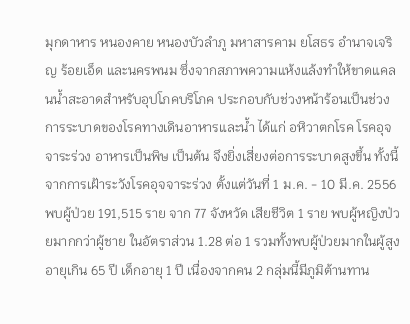มุกดาหาร หนองคาย หนองบัวลำภู มหาสารคาม ยโสธร อำนาจเจริญ ร้อยเอ็ด และนครพนม ซึ่งจากสภาพความแห้งแล้งทำให้ขาดแคลนน้ำสะอาดสำหรับอุปโภคบริโภค ประกอบกับช่วงหน้าร้อนเป็นช่วงการระบาดของโรคทางเดินอาหารและน้ำ ได้แก่ อหิวาตกโรค โรคอุจจาระร่วง อาหารเป็นพิษ เป็นต้น จึงยิ่งเสี่ยงต่อการระบาดสูงขึ้น ทั้งนี้ จากการเฝ้าระวังโรคอุจจาระร่วง ตั้งแต่วันที่ 1 ม.ค. - 10 มี.ค. 2556 พบผู้ป่วย 191,515 ราย จาก 77 จังหวัด เสียชีวิต 1 ราย พบผู้หญิงป่วยมากกว่าผู้ชาย ในอัตราส่วน 1.28 ต่อ 1 รวมทั้งพบผู้ป่วยมากในผู้สูงอายุเกิน 65 ปี เด็กอายุ 1 ปี เนื่องจากคน 2 กลุ่มนี้มีภูมิต้านทาน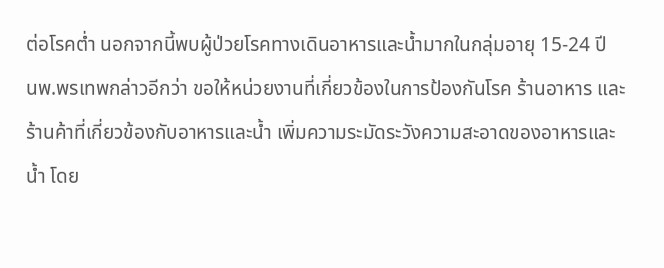ต่อโรคต่ำ นอกจากนี้พบผู้ป่วยโรคทางเดินอาหารและน้ำมากในกลุ่มอายุ 15-24 ปี
นพ.พรเทพกล่าวอีกว่า ขอให้หน่วยงานที่เกี่ยวข้องในการป้องกันโรค ร้านอาหาร และร้านค้าที่เกี่ยวข้องกับอาหารและน้ำ เพิ่มความระมัดระวังความสะอาดของอาหารและน้ำ โดย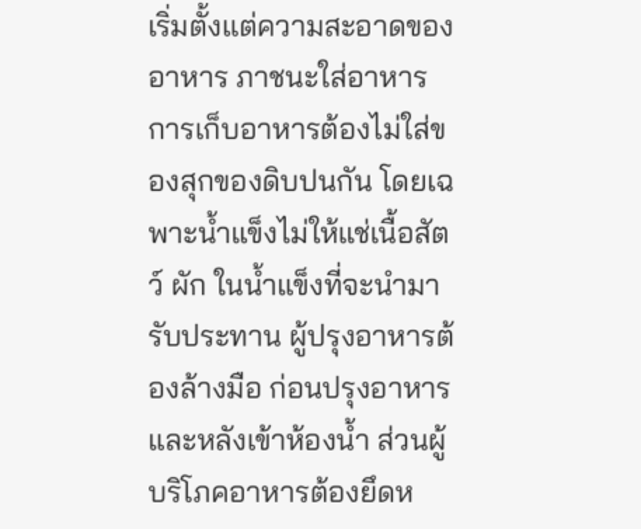เริ่มตั้งแต่ความสะอาดของอาหาร ภาชนะใส่อาหาร การเก็บอาหารต้องไม่ใส่ของสุกของดิบปนกัน โดยเฉพาะน้ำแข็งไม่ให้แช่เนื้อสัตว์ ผัก ในน้ำแข็งที่จะนำมารับประทาน ผู้ปรุงอาหารต้องล้างมือ ก่อนปรุงอาหาร และหลังเข้าห้องน้ำ ส่วนผู้บริโภคอาหารต้องยึดห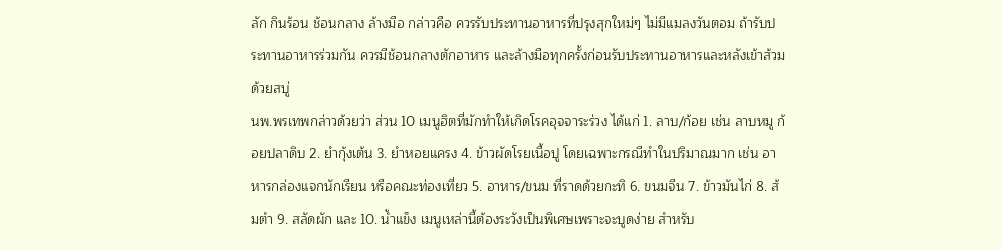ลัก กินร้อน ช้อนกลาง ล้างมือ กล่าวคือ ควรรับประทานอาหารที่ปรุงสุกใหม่ๆ ไม่มีแมลงวันตอม ถ้ารับประทานอาหารร่วมกัน ควรมีช้อนกลางตักอาหาร และล้างมือทุกครั้งก่อนรับประทานอาหารและหลังเข้าส้วมด้วยสบู่
นพ.พรเทพกล่าวด้วยว่า ส่วน 10 เมนูฮิตที่มักทำให้เกิดโรคอุจจาระร่วง ได้แก่ 1. ลาบ/ก้อย เช่น ลาบหมู ก้อยปลาดิบ 2. ยำกุ้งเต้น 3. ยำหอยแครง 4. ข้าวผัดโรยเนื้อปู โดยเฉพาะกรณีทำในปริมาณมาก เช่น อาหารกล่องแจกนักเรียน หรือคณะท่องเที่ยว 5. อาหาร/ขนม ที่ราดด้วยกะทิ 6. ขนมจีน 7. ข้าวมันไก่ 8. ส้มตำ 9. สลัดผัก และ 10. น้ำแข็ง เมนูเหล่านี้ต้องระวังเป็นพิเศษเพราะจะบูดง่าย สำหรับ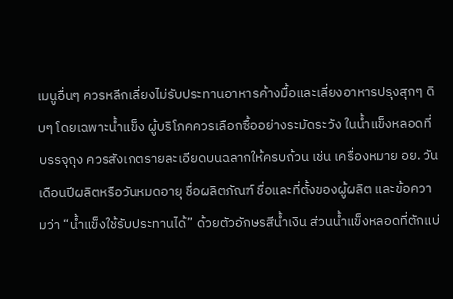เมนูอื่นๆ ควรหลีกเลี่ยงไม่รับประทานอาหารค้างมื้อและเลี่ยงอาหารปรุงสุกๆ ดิบๆ โดยเฉพาะน้ำแข็ง ผู้บริโภคควรเลือกซื้ออย่างระมัดระวัง ในน้ำแข็งหลอดที่บรรจุถุง ควรสังเกตรายละเอียดบนฉลากให้ครบถ้วน เช่น เครื่องหมาย อย. วันเดือนปีผลิตหรือวันหมดอายุ ชื่อผลิตภัณฑ์ ชื่อและที่ตั้งของผู้ผลิต และข้อความว่า “น้ำแข็งใช้รับประทานได้” ด้วยตัวอักษรสีน้ำเงิน ส่วนน้ำแข็งหลอดที่ตักแบ่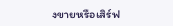งขายหรือเสิร์ฟ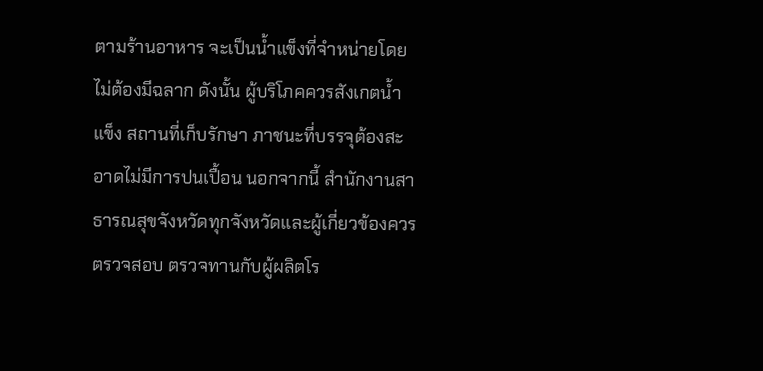ตามร้านอาหาร จะเป็นน้ำแข็งที่จำหน่ายโดยไม่ต้องมีฉลาก ดังนั้น ผู้บริโภคควรสังเกตน้ำแข็ง สถานที่เก็บรักษา ภาชนะที่บรรจุต้องสะอาดไม่มีการปนเปื้อน นอกจากนี้ สำนักงานสาธารณสุขจังหวัดทุกจังหวัดและผู้เกี่ยวข้องควรตรวจสอบ ตรวจทานกับผู้ผลิตโร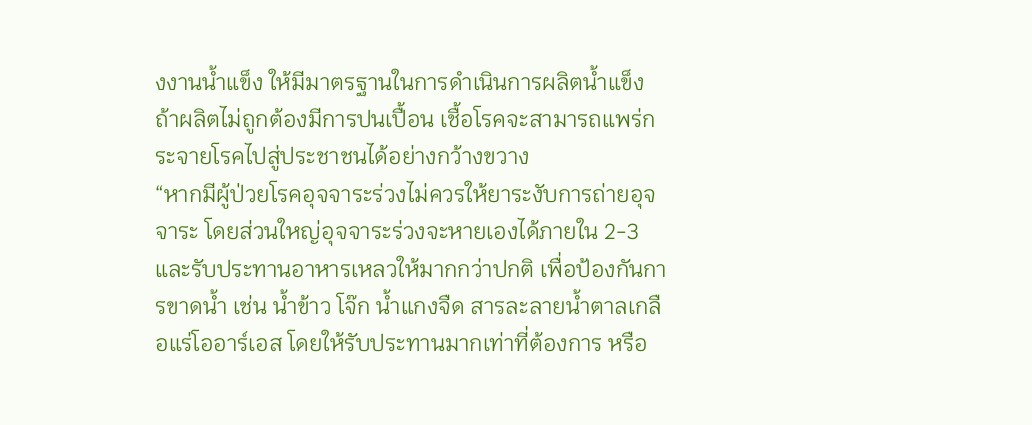งงานน้ำแข็ง ให้มีมาตรฐานในการดำเนินการผลิตน้ำแข็ง ถ้าผลิตไม่ถูกต้องมีการปนเปื้อน เชื้อโรคจะสามารถแพร่กระจายโรคไปสู่ประชาชนได้อย่างกว้างขวาง
“หากมีผู้ป่วยโรคอุจจาระร่วงไม่ควรให้ยาระงับการถ่ายอุจจาระ โดยส่วนใหญ่อุจจาระร่วงจะหายเองได้ภายใน 2-3 และรับประทานอาหารเหลวให้มากกว่าปกติ เพื่อป้องกันการขาดน้ำ เช่น น้ำข้าว โจ๊ก น้ำแกงจืด สารละลายน้ำตาลเกลือแร่โออาร์เอส โดยให้รับประทานมากเท่าที่ต้องการ หรือ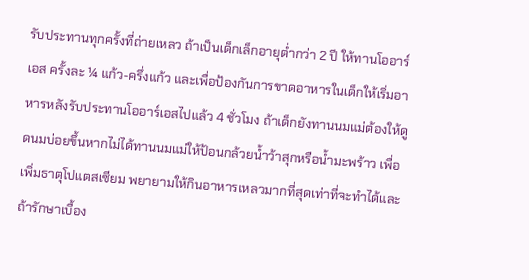รับประทานทุกครั้งที่ถ่ายเหลว ถ้าเป็นเด็กเล็กอายุต่ำกว่า 2 ปี ให้ทานโออาร์เอส ครั้งละ ¼ แก้ว-ครึ่งแก้ว และเพื่อป้องกันการขาดอาหารในเด็กให้เริ่มอาหารหลังรับประทานโออาร์เอสไปแล้ว 4 ชั่วโมง ถ้าเด็กยังทานนมแม่ต้องให้ดูดนมบ่อยขึ้นหากไม่ได้ทานนมแม่ให้ป้อนกล้วยน้ำว้าสุกหรือน้ำมะพร้าว เพื่อเพิ่มธาตุโปแตสเซียม พยายามให้กินอาหารเหลวมากที่สุดเท่าที่จะทำได้และถ้ารักษาเบื้อง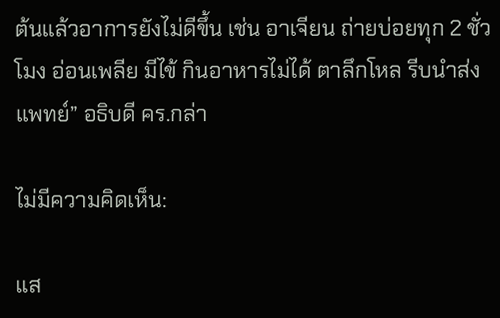ต้นแล้วอาการยังไม่ดีขึ้น เช่น อาเจียน ถ่ายบ่อยทุก 2 ชั่วโมง อ่อนเพลีย มีไข้ กินอาหารไม่ได้ ตาลึกโหล รีบนำส่งแพทย์” อธิบดี คร.กล่า

ไม่มีความคิดเห็น:

แส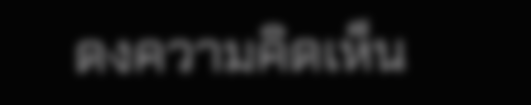ดงความคิดเห็น